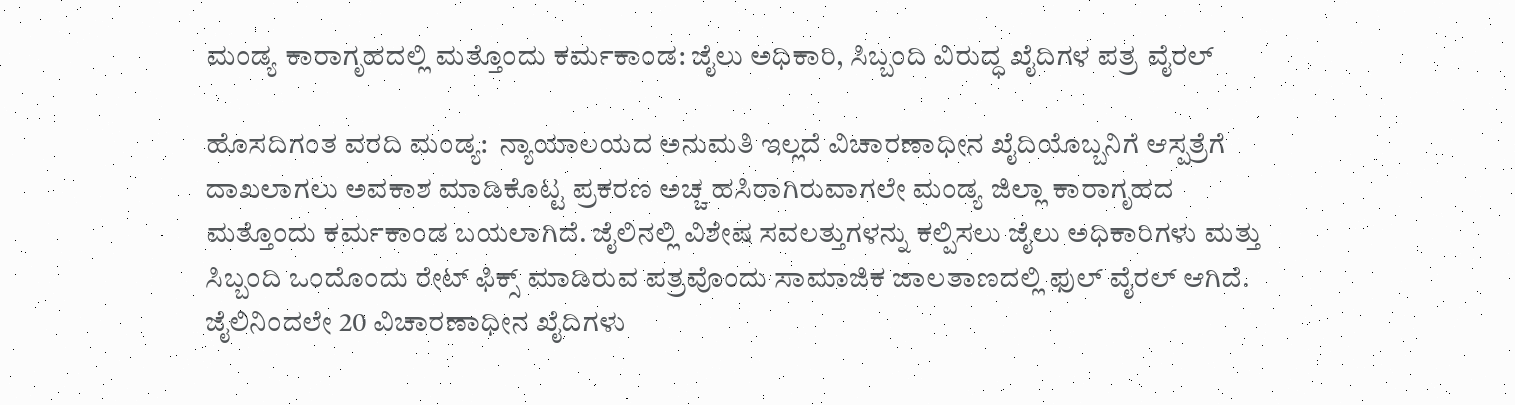ಮಂಡ್ಯ ಕಾರಾಗೃಹದಲ್ಲಿ ಮತ್ತೊಂದು ಕರ್ಮಕಾಂಡ: ಜೈಲು ಅಧಿಕಾರಿ, ಸಿಬ್ಬಂದಿ ವಿರುದ್ಧ ಖೈದಿಗಳ ಪತ್ರ ವೈರಲ್

ಹೊಸದಿಗಂತ ವರದಿ ಮಂಡ್ಯ:  ನ್ಯಾಯಾಲಯದ ಅನುಮತಿ ಇಲ್ಲದೆ ವಿಚಾರಣಾಧೀನ ಖೈದಿಯೊಬ್ಬನಿಗೆ ಆಸ್ಪತ್ರೆಗೆ ದಾಖಲಾಗಲು ಅವಕಾಶ ಮಾಡಿಕೊಟ್ಟ ಪ್ರಕರಣ ಅಚ್ಚ ಹಸಿರಾಗಿರುವಾಗಲೇ ಮಂಡ್ಯ ಜಿಲ್ಲಾ ಕಾರಾಗೃಹದ ಮತ್ತೊಂದು ಕರ್ಮಕಾಂಡ ಬಯಲಾಗಿದೆ. ಜೈಲಿನಲ್ಲಿ ವಿಶೇಷ ಸವಲತ್ತುಗಳನ್ನು ಕಲ್ಪಿಸಲು ಜೈಲು ಅಧಿಕಾರಿಗಳು ಮತ್ತು ಸಿಬ್ಬಂದಿ ಒಂದೊಂದು ರೇಟ್ ಫಿಕ್ಸ್ ಮಾಡಿರುವ ಪತ್ರವೊಂದು ಸಾಮಾಜಿಕ ಜಾಲತಾಣದಲ್ಲಿ ಫುಲ್ ವೈರಲ್ ಆಗಿದೆ. ಜೈಲಿನಿಂದಲೇ 20 ವಿಚಾರಣಾಧೀನ ಖೈದಿಗಳು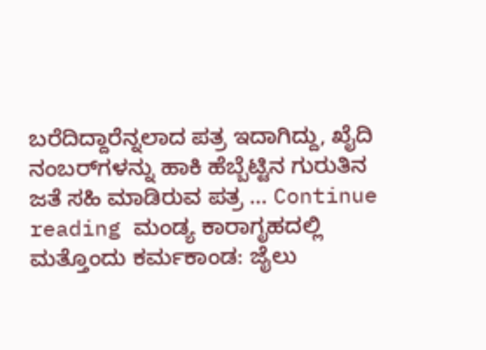ಬರೆದಿದ್ದಾರೆನ್ನಲಾದ ಪತ್ರ ಇದಾಗಿದ್ದು, ಖೈದಿ ನಂಬರ್‌ಗಳನ್ನು ಹಾಕಿ ಹೆಬ್ಬೆಟ್ಟಿನ ಗುರುತಿನ ಜತೆ ಸಹಿ ಮಾಡಿರುವ ಪತ್ರ … Continue reading ಮಂಡ್ಯ ಕಾರಾಗೃಹದಲ್ಲಿ ಮತ್ತೊಂದು ಕರ್ಮಕಾಂಡ: ಜೈಲು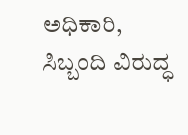ಅಧಿಕಾರಿ, ಸಿಬ್ಬಂದಿ ವಿರುದ್ಧ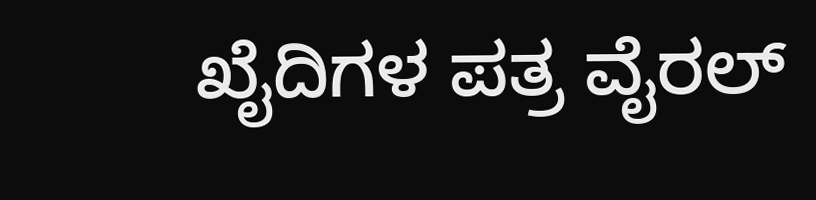ಖೈದಿಗಳ ಪತ್ರ ವೈರಲ್